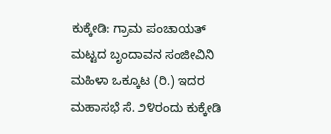ಕುಕ್ಕೇಡಿ: ಗ್ರಾಮ ಪಂಚಾಯತ್ ಮಟ್ಟದ ಬೃಂದಾವನ ಸಂಜೀವಿನಿ ಮಹಿಳಾ ಒಕ್ಕೂಟ (ರಿ.) ಇದರ ಮಹಾಸಭೆ ಸೆ. ೨೪ರಂದು ಕುಕ್ಕೇಡಿ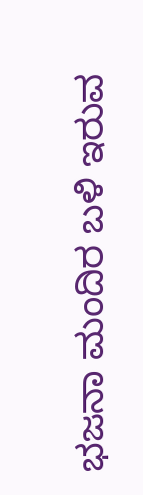ಭಜನಾ ಮಂದಿರ ಬಳಿ ಇರುವ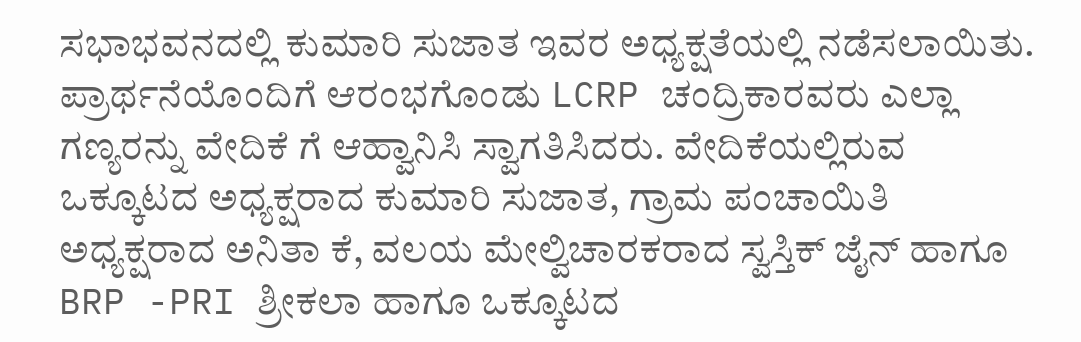ಸಭಾಭವನದಲ್ಲಿ ಕುಮಾರಿ ಸುಜಾತ ಇವರ ಅಧ್ಯಕ್ಷತೆಯಲ್ಲಿ ನಡೆಸಲಾಯಿತು.
ಪ್ರಾರ್ಥನೆಯೊಂದಿಗೆ ಆರಂಭಗೊಂಡು LCRP ಚಂದ್ರಿಕಾರವರು ಎಲ್ಲಾ ಗಣ್ಯರನ್ನು ವೇದಿಕೆ ಗೆ ಆಹ್ವಾನಿಸಿ ಸ್ವಾಗತಿಸಿದರು. ವೇದಿಕೆಯಲ್ಲಿರುವ ಒಕ್ಕೂಟದ ಅಧ್ಯಕ್ಷರಾದ ಕುಮಾರಿ ಸುಜಾತ, ಗ್ರಾಮ ಪಂಚಾಯಿತಿ ಅಧ್ಯಕ್ಷರಾದ ಅನಿತಾ ಕೆ, ವಲಯ ಮೇಲ್ವಿಚಾರಕರಾದ ಸ್ವಸ್ತಿಕ್ ಜೈನ್ ಹಾಗೂ BRP -PRI ಶ್ರೀಕಲಾ ಹಾಗೂ ಒಕ್ಕೂಟದ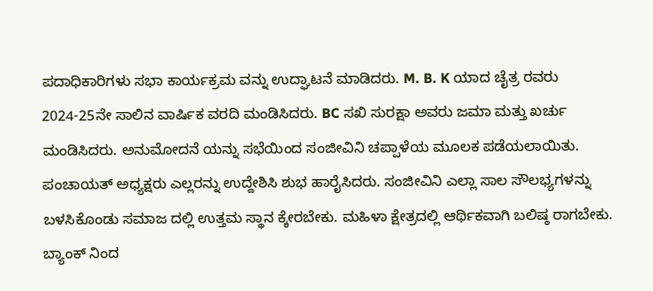ಪದಾಧಿಕಾರಿಗಳು ಸಭಾ ಕಾರ್ಯಕ್ರಮ ವನ್ನು ಉದ್ಘಾಟನೆ ಮಾಡಿದರು. M. B. K ಯಾದ ಚೈತ್ರ ರವರು 2024-25ನೇ ಸಾಲಿನ ವಾರ್ಷಿಕ ವರದಿ ಮಂಡಿಸಿದರು. BC ಸಖಿ ಸುರಕ್ಷಾ ಅವರು ಜಮಾ ಮತ್ತು ಖರ್ಚು ಮಂಡಿಸಿದರು. ಅನುಮೋದನೆ ಯನ್ನು ಸಭೆಯಿಂದ ಸಂಜೀವಿನಿ ಚಪ್ಪಾಳೆಯ ಮೂಲಕ ಪಡೆಯಲಾಯಿತು.
ಪಂಚಾಯತ್ ಅಧ್ಯಕ್ಷರು ಎಲ್ಲರನ್ನು ಉದ್ದೇಶಿಸಿ ಶುಭ ಹಾರೈಸಿದರು. ಸಂಜೀವಿನಿ ಎಲ್ಲಾ ಸಾಲ ಸೌಲಭ್ಯಗಳನ್ನು ಬಳಸಿಕೊಂಡು ಸಮಾಜ ದಲ್ಲಿ ಉತ್ತಮ ಸ್ಥಾನ ಕ್ಕೇರಬೇಕು. ಮಹಿಳಾ ಕ್ಷೇತ್ರದಲ್ಲಿ ಆರ್ಥಿಕವಾಗಿ ಬಲಿಷ್ಠ ರಾಗಬೇಕು. ಬ್ಯಾಂಕ್ ನಿಂದ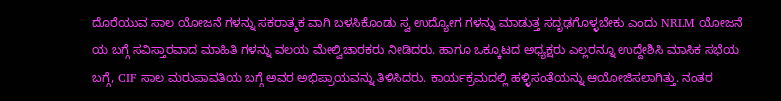ದೊರೆಯುವ ಸಾಲ ಯೋಜನೆ ಗಳನ್ನು ಸಕರಾತ್ಮಕ ವಾಗಿ ಬಳಸಿಕೊಂಡು ಸ್ವ ಉದ್ಯೋಗ ಗಳನ್ನು ಮಾಡುತ್ತ ಸದೃಢಗೊಳ್ಳಬೇಕು ಎಂದು NRLM ಯೋಜನೆ ಯ ಬಗ್ಗೆ ಸವಿಸ್ತಾರವಾದ ಮಾಹಿತಿ ಗಳನ್ನು ವಲಯ ಮೇಲ್ವಿಚಾರಕರು ನೀಡಿದರು. ಹಾಗೂ ಒಕ್ಕೂಟದ ಅಧ್ಯಕ್ಷರು ಎಲ್ಲರನ್ನೂ ಉದ್ದೇಶಿಸಿ ಮಾಸಿಕ ಸಭೆಯ ಬಗ್ಗೆ, CIF ಸಾಲ ಮರುಪಾವತಿಯ ಬಗ್ಗೆ ಅವರ ಅಭಿಪ್ರಾಯವನ್ನು ತಿಳಿಸಿದರು. ಕಾರ್ಯಕ್ರಮದಲ್ಲಿ ಹಳ್ಳಿಸಂತೆಯನ್ನು ಆಯೋಜಿಸಲಾಗಿತ್ತು. ನಂತರ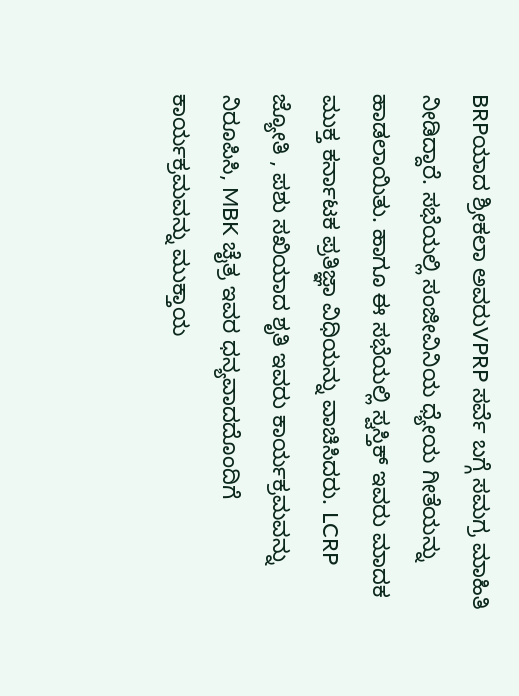BRPಯಾದ ಶ್ರೀಕಲಾ ಅವರುVPRP ಸರ್ವೆ ಬಗ್ಗೆ ಸಮಗ್ರ ಮಾಹಿತಿ ನೀಡಿದ್ದಾರೆ. ಸಭೆಯಲ್ಲಿ ಸಂಜೀವಿನಿಯ ಧ್ಯೇಯ ಗೀತೆಯನ್ನು ಹಾಡಲಾಯಿತು. ಹಾಗೂ ಈ ಸಭೆಯಲ್ಲಿ ಸ್ವಸ್ತಿಕ್ ಇವರು ಮಾದಕ ಮುಕ್ತ ಕರ್ನಾಟಕ ಪ್ರತಿಜ್ಞಾ ವಿಧಿಯನ್ನು ವಾಚಿಸಿದರು. LCRP ಜ್ಯೋತಿ , ಪಶು ಸಖಿಯಾದ ಶೃತಿ ಇವರು ಕಾರ್ಯಕ್ರಮವನ್ನು ನಿರೂಪಿಸಿ, MBK ಚೈತ್ರ ಇವರ ಧನ್ಯವಾದದೊಂದಿಗೆ ಕಾರ್ಯಕ್ರಮವನ್ನು ಮುಕ್ತಾಯ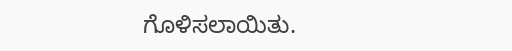ಗೊಳಿಸಲಾಯಿತು.